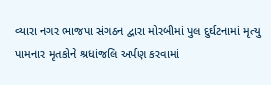વ્યારા નગર ભાજપા સંગઠન દ્વારા મોરબીમાં પુલ દુર્ઘટનામાં મૃત્યુ પામનાર મૃતકોને શ્રધાંજલિ અર્પણ કરવામાં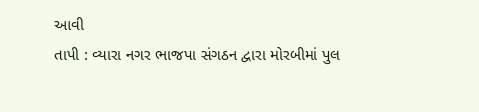આવી
તાપી : વ્યારા નગર ભાજપા સંગઠન દ્વારા મોરબીમાં પુલ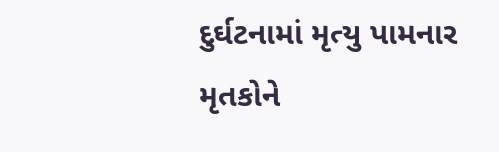દુર્ઘટનામાં મૃત્યુ પામનાર મૃતકોને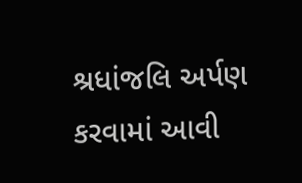શ્રધાંજલિ અર્પણ કરવામાં આવી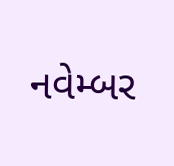નવેમ્બર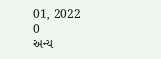01, 2022
0
અન્ય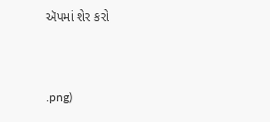ઍપમાં શેર કરો


.png)